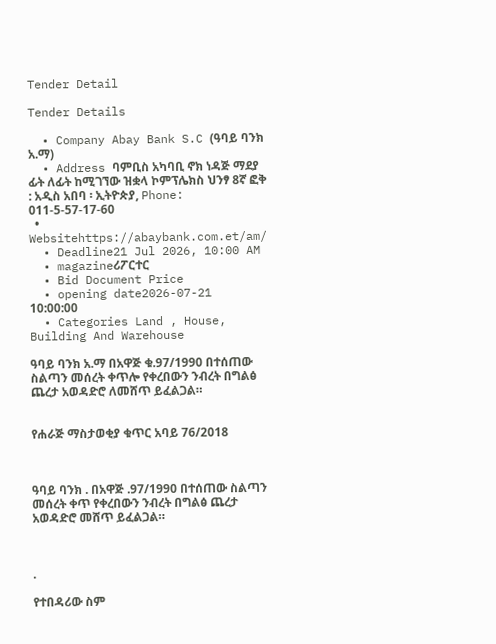Tender Detail

Tender Details

  • Company Abay Bank S.C (ዓባይ ባንክ አ.ማ)
  • Address ባምቢስ አካባቢ ኖክ ነዳጅ ማደያ ፊት ለፊት ከሚገኘው ዝቋላ ኮምፕሌክስ ህንፃ 8ኛ ፎቅ : አዲስ አበባ ፡ ኢትዮጵያ, Phone: 011-5-57-17-60
  • Websitehttps://abaybank.com.et/am/
  • Deadline21 Jul 2026, 10:00 AM
  • magazineሪፖርተር
  • Bid Document Price
  • opening date2026-07-21 10:00:00
  • Categories Land , House, Building And Warehouse

ዓባይ ባንክ አ.ማ በአዋጅ ቁ.97/1990 በተሰጠው ስልጣን መሰረት ቀጥሎ የቀረበውን ንብረት በግልፅ ጨረታ አወዳድሮ ለመሸጥ ይፈልጋል።


የሐራጅ ማስታወቂያ ቁጥር አባይ 76/2018



ዓባይ ባንክ . በአዋጅ .97/1990 በተሰጠው ስልጣን መሰረት ቀጥ የቀረበውን ንብረት በግልፅ ጨረታ አወዳድሮ መሸጥ ይፈልጋል።



.

የተበዳሪው ስም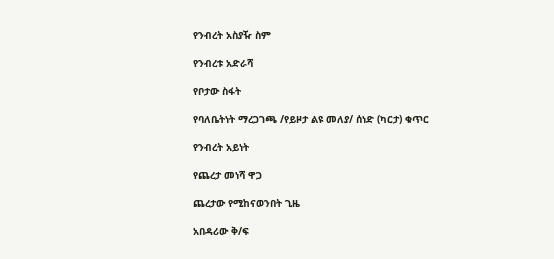የንብረት አስያዥ ስም

የንብረቱ አድራሻ

የቦታው ስፋት

የባለቤትነት ማረጋገጫ /የይዞታ ልዩ መለያ/ ሰነድ (ካርታ) ቁጥር

የንብረት አይነት

የጨረታ መነሻ ዋጋ

ጨረታው የሚከናወንበት ጊዜ

አበዳሪው ቅ/ፍ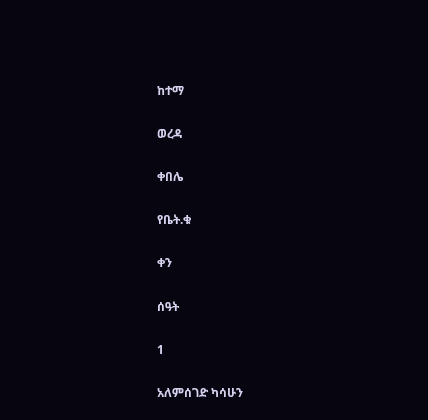ከተማ

ወረዳ

ቀበሌ

የቤት.ቁ

ቀን

ሰዓት

1

አለምሰገድ ካሳሁን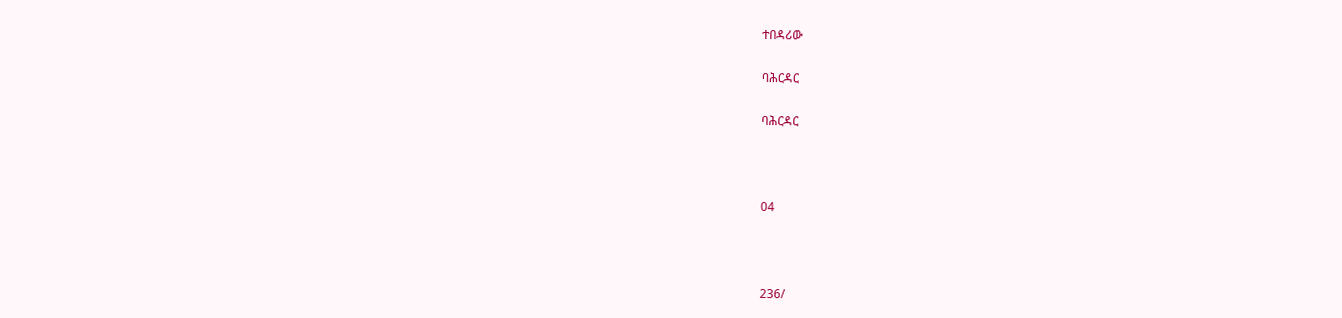ተበዳሪው

ባሕርዳር

ባሕርዳር



04



236/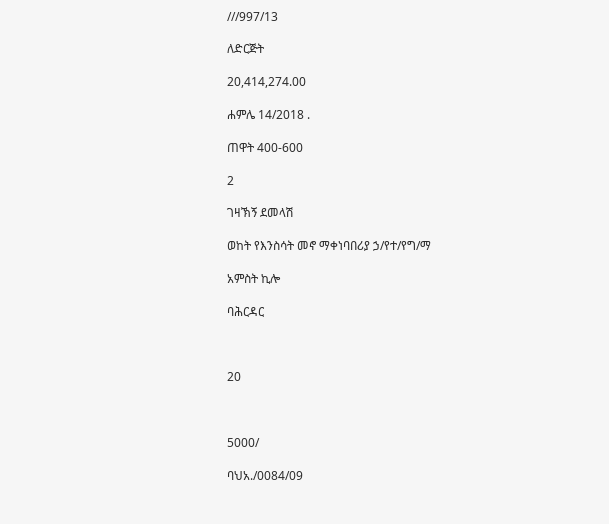///997/13

ለድርጅት

20,414,274.00

ሐምሌ 14/2018 .

ጠዋት 400-600

2

ገዛኽኝ ደመላሽ

ወከት የእንስሳት መኖ ማቀነባበሪያ ኃ/የተ/የግ/ማ

አምስት ኪሎ

ባሕርዳር



20



5000/

ባህአ./0084/09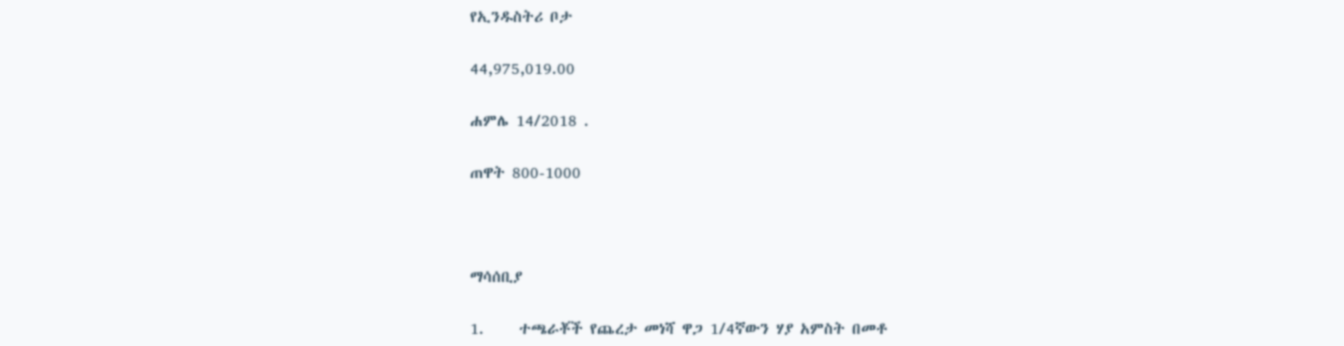የኢንዱስትሪ ቦታ

44,975,019.00

ሐምሌ 14/2018 .

ጠዋት 800-1000



ማሳሰቢያ

1.     ተጫራቾች የጨረታ መነሻ ዋጋ 1/4ኛውን ሃያ አምስት በመቶ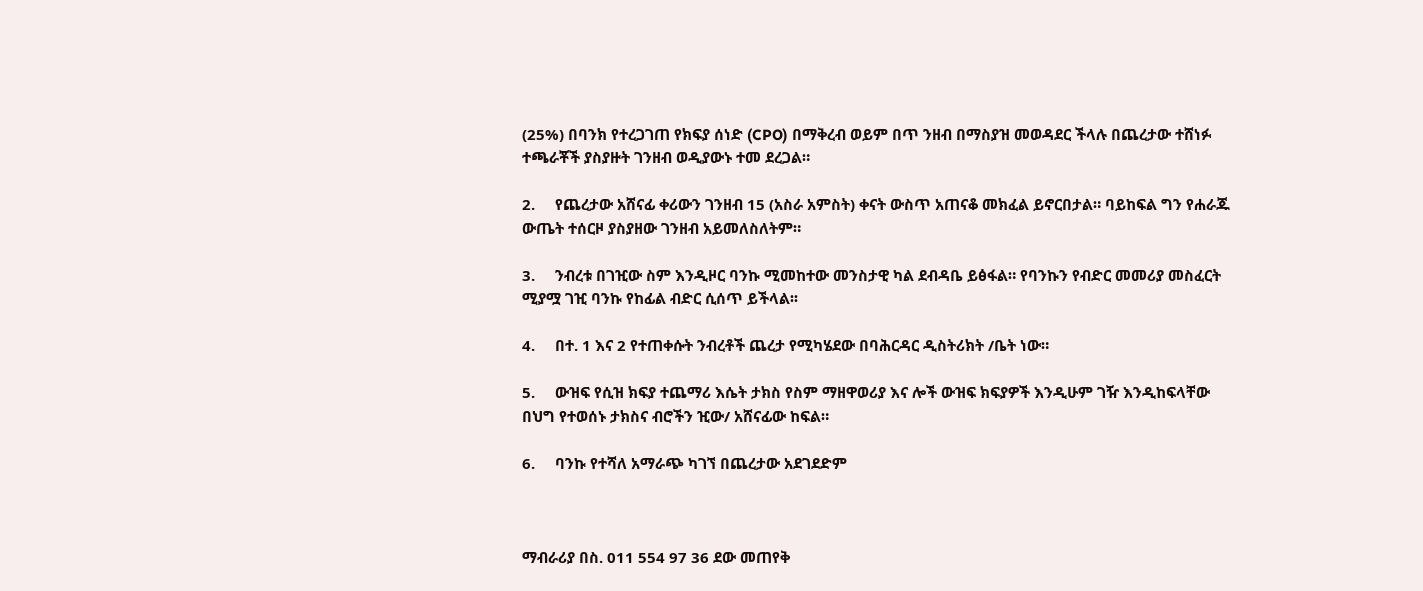(25%) በባንክ የተረጋገጠ የክፍያ ሰነድ (CPO) በማቅረብ ወይም በጥ ንዘብ በማስያዝ መወዳደር ችላሉ በጨረታው ተሸነፉ ተጫራቾች ያስያዙት ገንዘብ ወዲያውኑ ተመ ደረጋል።

2.     የጨረታው አሸናፊ ቀሪውን ገንዘብ 15 (አስራ አምስት) ቀናት ውስጥ አጠናቆ መክፈል ይኖርበታል። ባይከፍል ግን የሐራጁ ውጤት ተሰርዞ ያስያዘው ገንዘብ አይመለስለትም።

3.     ንብረቱ በገዢው ስም እንዲዞር ባንኩ ሚመከተው መንስታዊ ካል ደብዳቤ ይፅፋል። የባንኩን የብድር መመሪያ መስፈርት ሚያሟ ገዢ ባንኩ የከፊል ብድር ሲሰጥ ይችላል፡፡

4.     በተ. 1 እና 2 የተጠቀሱት ንብረቶች ጨረታ የሚካሄደው በባሕርዳር ዲስትሪክት /ቤት ነው።

5.     ውዝፍ የሲዝ ክፍያ ተጨማሪ እሴት ታክስ የስም ማዘዋወሪያ እና ሎች ውዝፍ ክፍያዎች እንዲሁም ገዥ እንዲከፍላቸው በህግ የተወሰኑ ታክስና ብሮችን ዢው/ አሸናፊው ከፍል።

6.     ባንኩ የተሻለ አማራጭ ካገኘ በጨረታው አደገደድም



ማብራሪያ በስ. 011 554 97 36 ደው መጠየቅ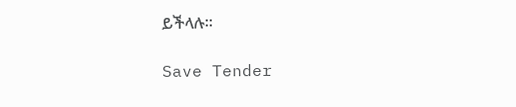ይችላሉ፡፡

Save Tender